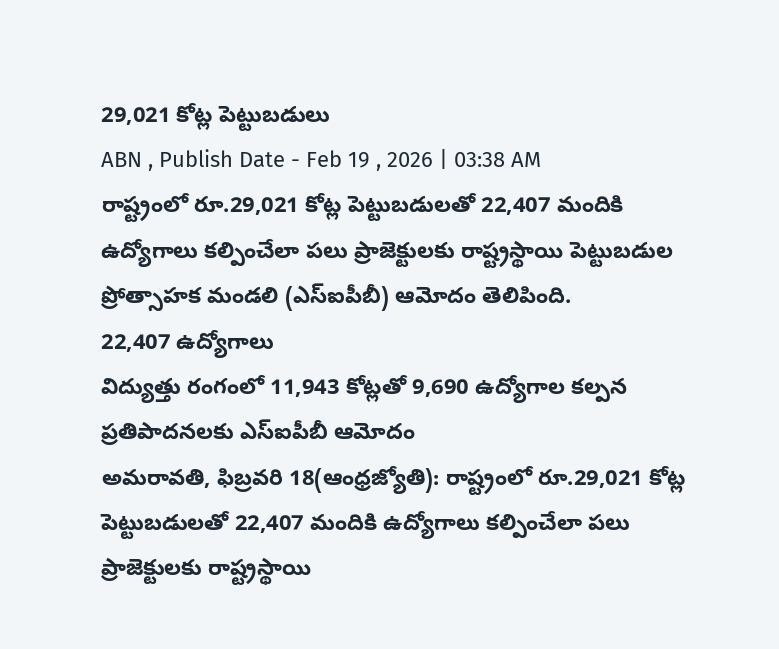29,021 కోట్ల పెట్టుబడులు
ABN , Publish Date - Feb 19 , 2026 | 03:38 AM
రాష్ట్రంలో రూ.29,021 కోట్ల పెట్టుబడులతో 22,407 మందికి ఉద్యోగాలు కల్పించేలా పలు ప్రాజెక్టులకు రాష్ట్రస్థాయి పెట్టుబడుల ప్రోత్సాహక మండలి (ఎస్ఐపీబీ) ఆమోదం తెలిపింది.
22,407 ఉద్యోగాలు
విద్యుత్తు రంగంలో 11,943 కోట్లతో 9,690 ఉద్యోగాల కల్పన
ప్రతిపాదనలకు ఎస్ఐపీబీ ఆమోదం
అమరావతి, ఫిబ్రవరి 18(ఆంధ్రజ్యోతి): రాష్ట్రంలో రూ.29,021 కోట్ల పెట్టుబడులతో 22,407 మందికి ఉద్యోగాలు కల్పించేలా పలు ప్రాజెక్టులకు రాష్ట్రస్థాయి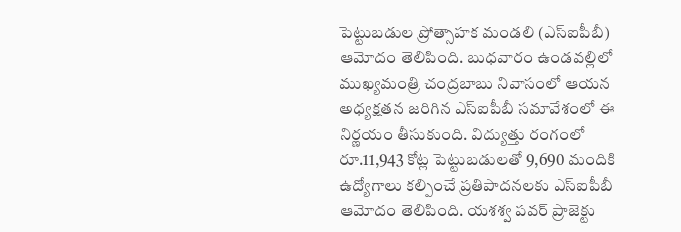పెట్టుబడుల ప్రోత్సాహక మండలి (ఎస్ఐపీబీ) ఆమోదం తెలిపింది. బుధవారం ఉండవల్లిలో ముఖ్యమంత్రి చంద్రబాబు నివాసంలో ఆయన అధ్యక్షతన జరిగిన ఎస్ఐపీబీ సమావేశంలో ఈ నిర్ణయం తీసుకుంది. విద్యుత్తు రంగంలో రూ.11,943 కోట్ల పెట్టుబడులతో 9,690 మందికి ఉద్యోగాలు కల్పించే ప్రతిపాదనలకు ఎస్ఐపీబీ ఆమోదం తెలిపింది. యశశ్వ పవర్ ప్రాజెక్టు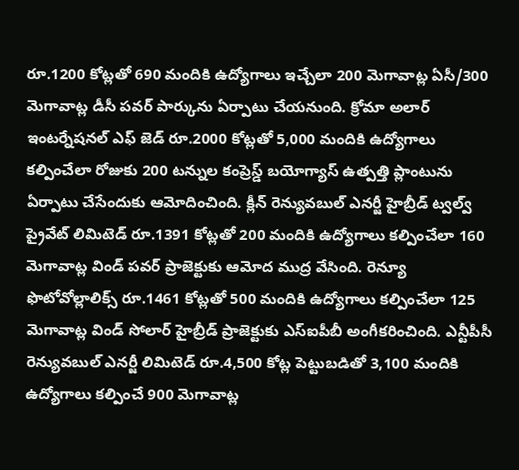రూ.1200 కోట్లతో 690 మందికి ఉద్యోగాలు ఇచ్చేలా 200 మెగావాట్ల ఏసీ/300 మెగావాట్ల డీసీ పవర్ పార్కును ఏర్పాటు చేయనుంది. క్రోమా అలార్ ఇంటర్నేషనల్ ఎఫ్ జెడ్ రూ.2000 కోట్లతో 5,000 మందికి ఉద్యోగాలు కల్పించేలా రోజుకు 200 టన్నుల కంప్రెస్డ్ బయోగ్యాస్ ఉత్పత్తి ప్లాంటును ఏర్పాటు చేసేందుకు ఆమోదించింది. క్లీన్ రెన్యువబుల్ ఎనర్జీ హైబ్రీడ్ ట్వల్వ్ ప్రైవేట్ లిమిటెడ్ రూ.1391 కోట్లతో 200 మందికి ఉద్యోగాలు కల్పించేలా 160 మెగావాట్ల విండ్ పవర్ ప్రాజెక్టుకు ఆమోద ముద్ర వేసింది. రెన్యూ ఫొటోవోల్లాలిక్స్ రూ.1461 కోట్లతో 500 మందికి ఉద్యోగాలు కల్పించేలా 125 మెగావాట్ల విండ్ సోలార్ హైబ్రీడ్ ప్రాజెక్టుకు ఎస్ఐపీబీ అంగీకరించింది. ఎన్టీపీసీ రెన్యువబుల్ ఎనర్జీ లిమిటెడ్ రూ.4,500 కోట్ల పెట్టుబడితో 3,100 మందికి ఉద్యోగాలు కల్పించే 900 మెగావాట్ల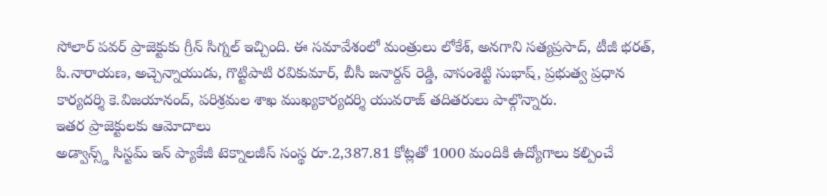సోలార్ పవర్ ప్రాజెక్టుకు గ్రీన్ సిగ్నల్ ఇచ్చింది. ఈ సమావేశంలో మంత్రులు లోకేశ్, అనగాని సత్యప్రసాద్, టీజీ భరత్, పి.నారాయణ, అచ్చెన్నాయుడు, గొట్టిపాటి రవికుమార్, బీసీ జనార్దన్ రెడ్డి, వాసంశెట్టి సుభాష్, ప్రభుత్వ ప్రధాన కార్యదర్శి కె.విజయానంద్, పరిశ్రమల శాఖ ముఖ్యకార్యదర్శి యువరాజ్ తదితరులు పాల్గొన్నారు.
ఇతర ప్రాజెక్టులకు ఆమోదాలు
అడ్వాన్స్డ్ సిస్టమ్ ఇన్ ప్యాకేజీ టెక్నాలజీస్ సంస్థ రూ.2,387.81 కోట్లతో 1000 మందికి ఉద్యోగాలు కల్పించే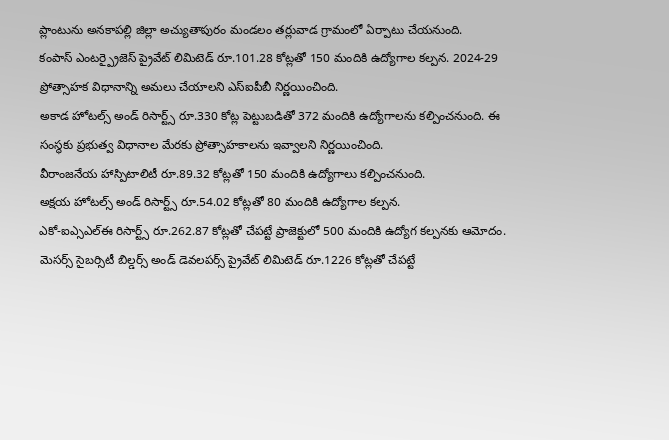ప్లాంటును అనకాపల్లి జిల్లా అచ్యుతాపురం మండలం తర్లువాడ గ్రామంలో ఏర్పాటు చేయనుంది.
కంపాస్ ఎంటర్ప్రైజెస్ ప్రైవేట్ లిమిటెడ్ రూ.101.28 కోట్లతో 150 మందికి ఉద్యోగాల కల్పన. 2024-29 ప్రోత్సాహక విధానాన్ని అమలు చేయాలని ఎస్ఐపీబీ నిర్ణయించింది.
అకాడ హోటల్స్ అండ్ రిసార్ట్స్ రూ.330 కోట్ల పెట్టుబడితో 372 మందికి ఉద్యోగాలను కల్పించనుంది. ఈ సంస్థకు ప్రభుత్వ విధానాల మేరకు ప్రోత్సాహకాలను ఇవ్వాలని నిర్ణయించింది.
వీరాంజనేయ హాస్పిటాలిటీ రూ.89.32 కోట్లతో 150 మందికి ఉద్యోగాలు కల్పించనుంది.
అక్షయ హోటల్స్ అండ్ రిసార్ట్స్ రూ.54.02 కోట్లతో 80 మందికి ఉద్యోగాల కల్పన.
ఎకో-ఐఎ్సఎల్ఈ రిసార్ట్స్ రూ.262.87 కోట్లతో చేపట్టే ప్రాజెక్టులో 500 మందికి ఉద్యోగ కల్పనకు ఆమోదం.
మెసర్స్ సైబర్సిటీ బిల్డర్స్ అండ్ డెవలపర్స్ ప్రైవేట్ లిమిటెడ్ రూ.1226 కోట్లతో చేపట్టే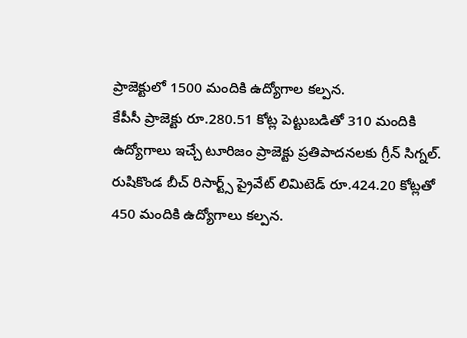ప్రాజెక్టులో 1500 మందికి ఉద్యోగాల కల్పన.
కేపీసీ ప్రాజెక్టు రూ.280.51 కోట్ల పెట్టుబడితో 310 మందికి ఉద్యోగాలు ఇచ్చే టూరిజం ప్రాజెక్టు ప్రతిపాదనలకు గ్రీన్ సిగ్నల్.
రుషికొండ బీచ్ రిసార్ట్స్ ప్రైవేట్ లిమిటెడ్ రూ.424.20 కోట్లతో 450 మందికి ఉద్యోగాలు కల్పన.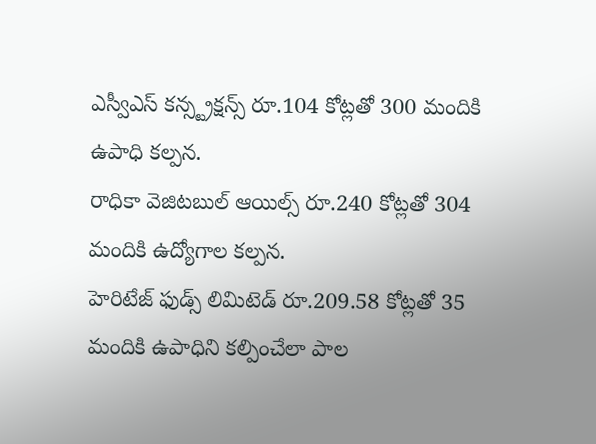ఎస్వీఎస్ కన్స్ట్రక్షన్స్ రూ.104 కోట్లతో 300 మందికి ఉపాధి కల్పన.
రాధికా వెజిటబుల్ ఆయిల్స్ రూ.240 కోట్లతో 304 మందికి ఉద్యోగాల కల్పన.
హెరిటేజ్ ఫుడ్స్ లిమిటెడ్ రూ.209.58 కోట్లతో 35 మందికి ఉపాధిని కల్పించేలా పాల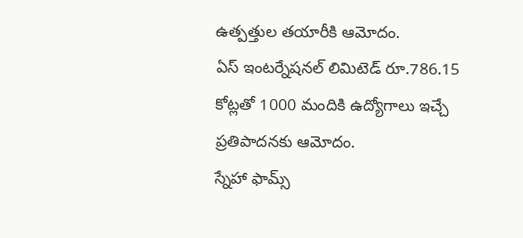ఉత్పత్తుల తయారీకి ఆమోదం.
ఏస్ ఇంటర్నేషనల్ లిమిటెడ్ రూ.786.15 కోట్లతో 1000 మందికి ఉద్యోగాలు ఇచ్చే ప్రతిపాదనకు ఆమోదం.
స్నేహా ఫామ్స్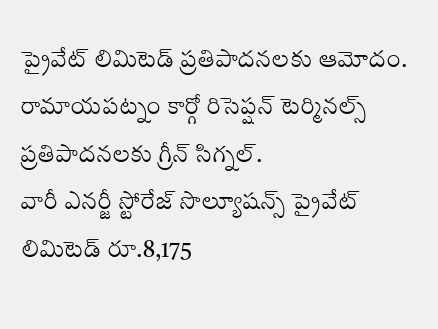ప్రైవేట్ లిమిటెడ్ ప్రతిపాదనలకు ఆమోదం.
రామాయపట్నం కార్గో రిసెప్షన్ టెర్మినల్స్ ప్రతిపాదనలకు గ్రీన్ సిగ్నల్.
వారీ ఎనర్జీ స్టోరేజ్ సొల్యూషన్స్ ప్రైవేట్ లిమిటెడ్ రూ.8,175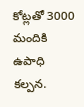కోట్లతో 3000 మందికి ఉపాధి కల్పన.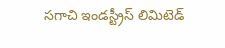సగాచి ఇండస్ట్రీస్ లిమిటెడ్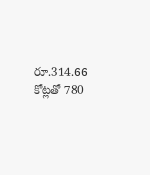రూ.314.66 కోట్లతో 780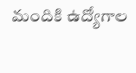మందికి ఉద్యోగాల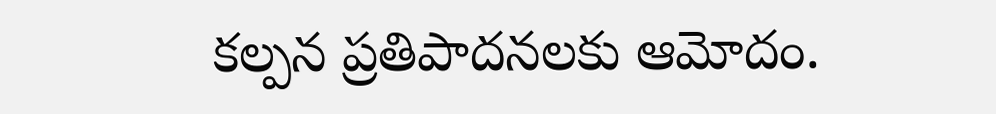కల్పన ప్రతిపాదనలకు ఆమోదం.